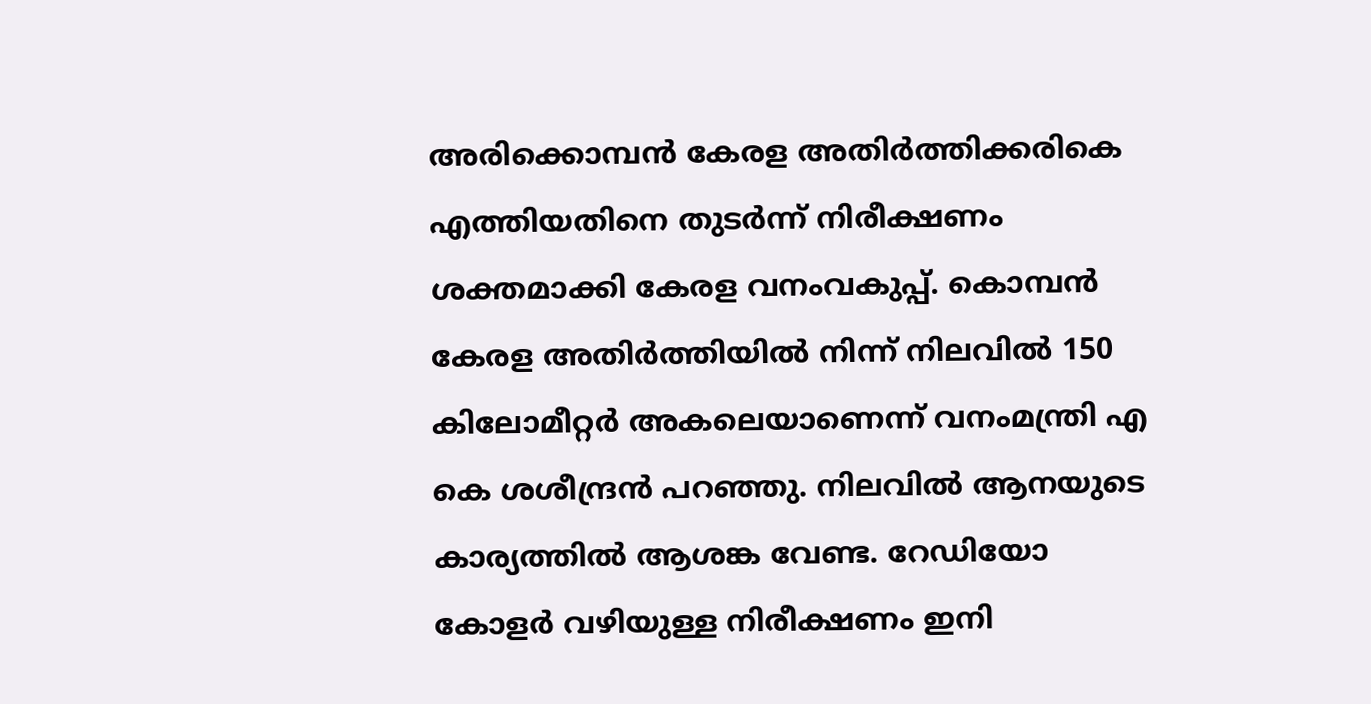അരിക്കൊമ്പൻ കേരള അതിർത്തിക്കരികെ എത്തിയതിനെ തുടർന്ന് നിരീക്ഷണം ശക്തമാക്കി കേരള വനംവകുപ്പ്. കൊമ്പൻ കേരള അതിര്‍ത്തിയില്‍ നിന്ന് നിലവില്‍ 150 കിലോമീറ്റര്‍ അകലെയാണെന്ന് വനംമന്ത്രി എ കെ ശശീന്ദ്രന്‍ പറഞ്ഞു. നിലവിൽ ആനയുടെ കാര്യത്തിൽ ആശങ്ക വേണ്ട. റേഡിയോ കോളര്‍ വഴിയുള്ള നിരീക്ഷണം ഇനി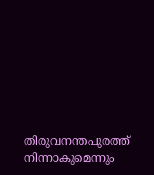തിരുവനന്തപുരത്ത് നിന്നാകുമെന്നും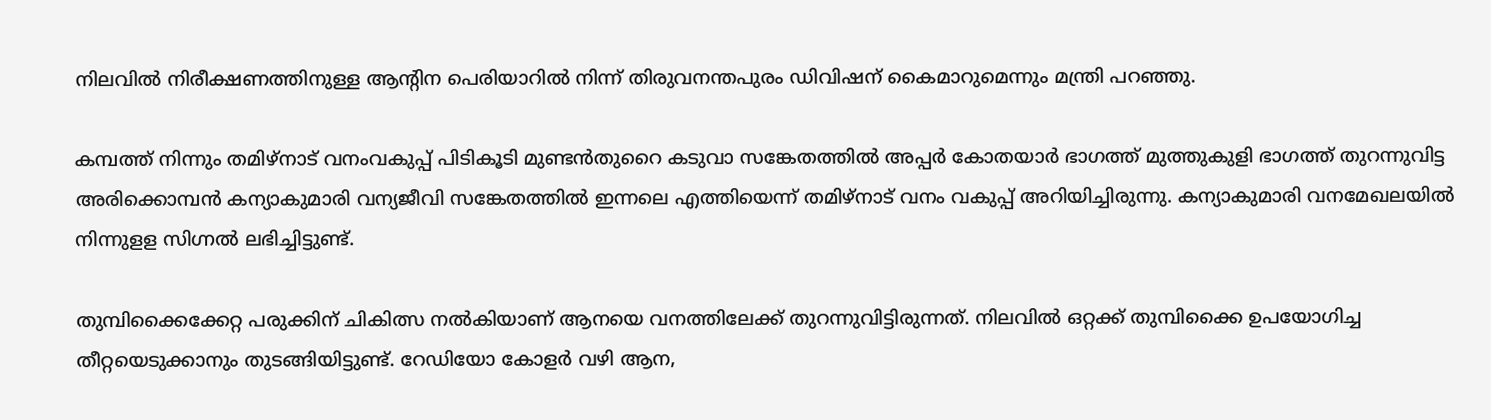നിലവില്‍ നിരീക്ഷണത്തിനുള്ള ആന്റിന പെരിയാറില്‍ നിന്ന് തിരുവനന്തപുരം ഡിവിഷന് കൈമാറുമെന്നും മന്ത്രി പറഞ്ഞു.

കമ്പത്ത് നിന്നും തമിഴ്നാട് വനംവകുപ്പ് പിടികൂടി മുണ്ടന്‍തുറൈ കടുവാ സങ്കേതത്തില്‍ അപ്പര്‍ കോതയാര്‍ ഭാഗത്ത് മുത്തുകുളി ഭാഗത്ത് തുറന്നുവിട്ട അരിക്കൊമ്പന്‍ കന്യാകുമാരി വന്യജീവി സങ്കേതത്തില്‍ ഇന്നലെ എത്തിയെന്ന് തമിഴ്നാട് വനം വകുപ്പ് അറിയിച്ചിരുന്നു. കന്യാകുമാരി വനമേഖലയില്‍ നിന്നുളള സിഗ്നല്‍ ലഭിച്ചിട്ടുണ്ട്.

തുമ്പിക്കൈക്കേറ്റ പരുക്കിന് ചികിത്സ നല്‍കിയാണ് ആനയെ വനത്തിലേക്ക് തുറന്നുവിട്ടിരുന്നത്. നിലവില്‍ ഒറ്റക്ക് തുമ്പിക്കൈ ഉപയോഗിച്ച തീറ്റയെടുക്കാനും തുടങ്ങിയിട്ടുണ്ട്. റേഡിയോ കോളര്‍ വഴി ആന,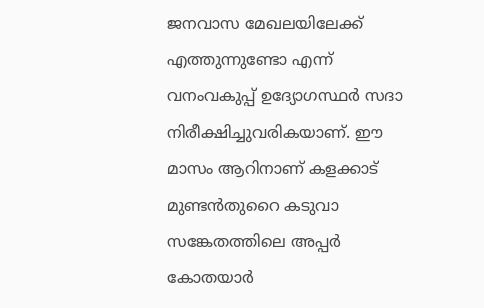ജനവാസ മേഖലയിലേക്ക് എത്തുന്നുണ്ടോ എന്ന് വനംവകുപ്പ് ഉദ്യോഗസ്ഥര്‍ സദാ നിരീക്ഷിച്ചുവരികയാണ്. ഈ മാസം ആറിനാണ് കളക്കാട് മുണ്ടന്‍തുറൈ കടുവാ സങ്കേതത്തിലെ അപ്പര്‍ കോതയാര്‍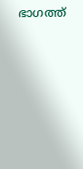ഭാഗത്ത്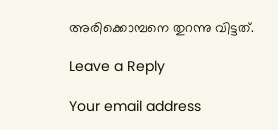അരിക്കൊമ്പനെ തുറന്നു വിട്ടത്.

Leave a Reply

Your email address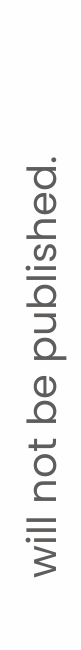will not be published.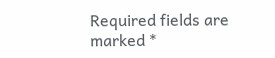Required fields are marked *